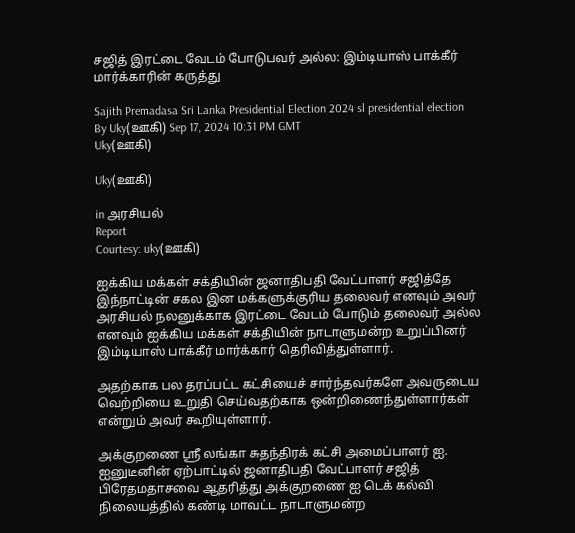சஜித் இரட்டை வேடம் போடுபவர் அல்ல: இம்டியாஸ் பாக்கீர் மார்க்காரின் கருத்து

Sajith Premadasa Sri Lanka Presidential Election 2024 sl presidential election
By Uky(ஊகி) Sep 17, 2024 10:31 PM GMT
Uky(ஊகி)

Uky(ஊகி)

in அரசியல்
Report
Courtesy: uky(ஊகி)

ஐக்கிய மக்கள் சக்தியின் ஜனாதிபதி வேட்பாளர் சஜித்தே இந்நாட்டின் சகல இன மக்களுக்குரிய தலைவர் எனவும் அவர் அரசியல் நலனுக்காக இரட்டை வேடம் போடும் தலைவர் அல்ல எனவும் ஐக்கிய மக்கள் சக்தியின் நாடாளுமன்ற உறுப்பினர் இம்டியாஸ் பாக்கீர் மார்க்கார் தெரிவித்துள்ளார்.

அதற்காக பல தரப்பட்ட கட்சியைச் சார்ந்தவர்களே அவருடைய வெற்றியை உறுதி செய்வதற்காக ஒன்றிணைந்துள்ளார்கள் என்றும் அவர் கூறியுள்ளார்.

அக்குறணை ஸ்ரீ லங்கா சுதந்திரக் கட்சி அமைப்பாளர் ஐ. ஐனுடீனின் ஏற்பாட்டில் ஜனாதிபதி வேட்பாளர் சஜித் பிரேதமதாசவை ஆதரித்து அக்குறணை ஐ டெக் கல்வி நிலையத்தில் கண்டி மாவட்ட நாடாளுமன்ற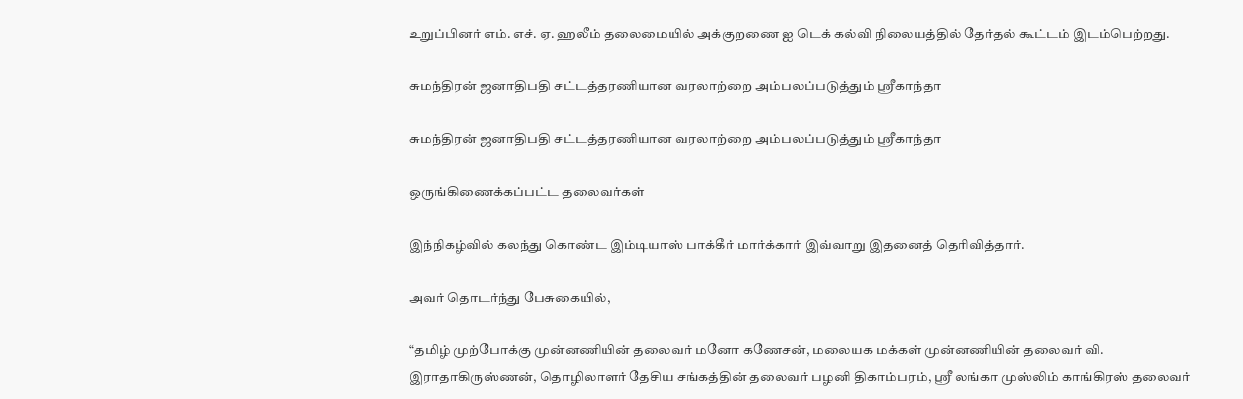உறுப்பினர் எம். எச். ஏ. ஹலீம் தலைமையில் அக்குறணை ஐ டெக் கல்வி நிலையத்தில் தேர்தல் கூட்டம் இடம்பெற்றது.

சுமந்திரன் ஜனாதிபதி சட்டத்தரணியான வரலாற்றை அம்பலப்படுத்தும் ஸ்ரீகாந்தா

சுமந்திரன் ஜனாதிபதி சட்டத்தரணியான வரலாற்றை அம்பலப்படுத்தும் ஸ்ரீகாந்தா

ஒருங்கிணைக்கப்பட்ட தலைவர்கள்

இந்நிகழ்வில் கலந்து கொண்ட இம்டியாஸ் பாக்கீர் மார்க்கார் இவ்வாறு இதனைத் தெரிவித்தார்.

அவர் தொடர்ந்து பேசுகையில்,

“தமிழ் முற்போக்கு முன்னணியின் தலைவர் மனோ கணேசன், மலையக மக்கள் முன்னணியின் தலைவர் வி. இராதாகிருஸ்ணன், தொழிலாளர் தேசிய சங்கத்தின் தலைவர் பழனி திகாம்பரம், ஸ்ரீ லங்கா முஸ்லிம் காங்கிரஸ் தலைவர்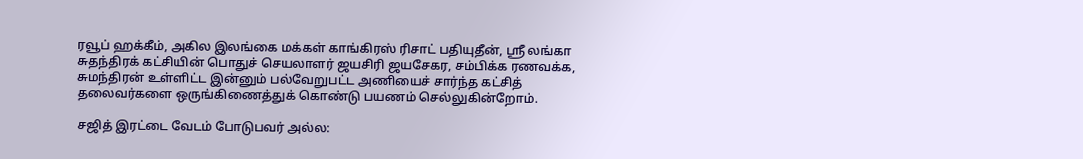ரவூப் ஹக்கீம், அகில இலங்கை மக்கள் காங்கிரஸ் ரிசாட் பதியுதீன், ஸ்ரீ லங்கா சுதந்திரக் கட்சியின் பொதுச் செயலாளர் ஜயசிரி ஜயசேகர, சம்பிக்க ரணவக்க, சுமந்திரன் உள்ளிட்ட இன்னும் பல்வேறுபட்ட அணியைச் சார்ந்த கட்சித் தலைவர்களை ஒருங்கிணைத்துக் கொண்டு பயணம் செல்லுகின்றோம்.

சஜித் இரட்டை வேடம் போடுபவர் அல்ல: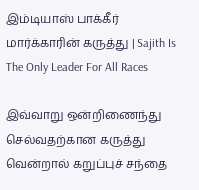இம்டியாஸ் பாக்கீர் மார்க்காரின் கருத்து | Sajith Is The Only Leader For All Races

இவ்வாறு ஒன்றிணைந்து செல்வதற்கான கருத்து வென்றால் கறுப்புச் சந்தை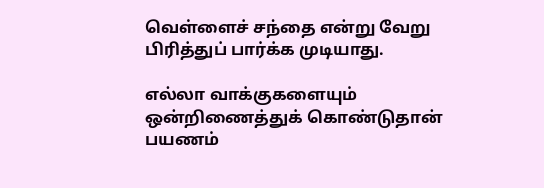வெள்ளைச் சந்தை என்று வேறு பிரித்துப் பார்க்க முடியாது.

எல்லா வாக்குகளையும் ஒன்றிணைத்துக் கொண்டுதான் பயணம்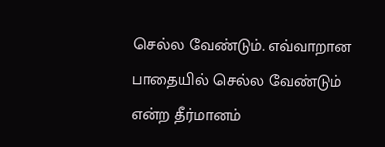செல்ல வேண்டும். எவ்வாறான பாதையில் செல்ல வேண்டும் என்ற தீர்மானம்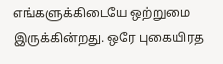எங்களுக்கிடையே ஒற்றுமை இருக்கின்றது. ஒரே புகையிரத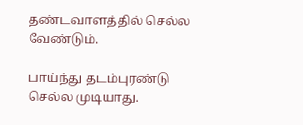தண்டவாளத்தில் செல்ல வேண்டும்.

பாய்ந்து தடம்புரண்டு செல்ல முடியாது.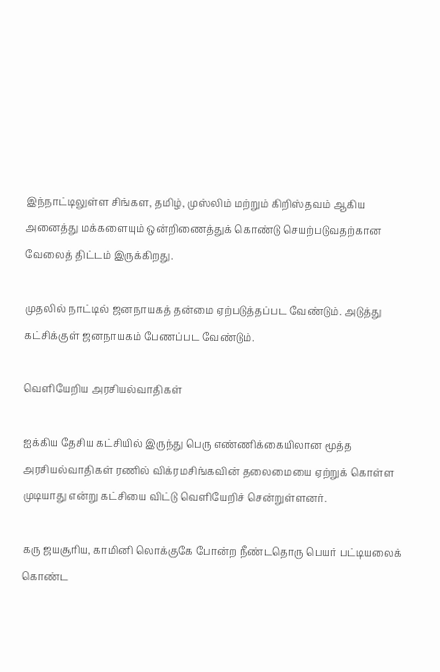இந்நாட்டிலுள்ள சிங்கள, தமிழ், முஸ்லிம் மற்றும் கிறிஸ்தவம் ஆகிய அனைத்து மக்களையும் ஒன்றிணைத்துக் கொண்டு செயற்படுவதற்கான வேலைத் திட்டம் இருக்கிறது.

முதலில் நாட்டில் ஜனநாயகத் தன்மை ஏற்படுத்தப்பட வேண்டும். அடுத்து கட்சிக்குள் ஜனநாயகம் பேணப்பட வேண்டும்.

வெளியேறிய அரசியல்வாதிகள்

ஐக்கிய தேசிய கட்சியில் இருந்து பெரு எண்ணிக்கையிலான மூத்த அரசியல்வாதிகள் ரணில் விக்ரமசிங்கவின் தலைமையை ஏற்றுக் கொள்ள முடியாது என்று கட்சியை விட்டு வெளியேறிச் சென்றுள்ளனர்.

கரு ஜயசூரிய, காமினி லொக்குகே போன்ற நீண்டதொரு பெயர் பட்டியலைக் கொண்ட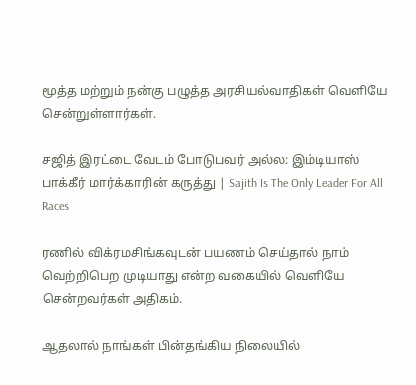மூத்த மற்றும் நன்கு பழுத்த அரசியல்வாதிகள் வெளியே சென்றுள்ளார்கள்.

சஜித் இரட்டை வேடம் போடுபவர் அல்ல: இம்டியாஸ் பாக்கீர் மார்க்காரின் கருத்து | Sajith Is The Only Leader For All Races

ரணில் விக்ரமசிங்கவுடன் பயணம் செய்தால் நாம் வெற்றிபெற முடியாது என்ற வகையில் வெளியே சென்றவர்கள் அதிகம்.

ஆதலால் நாங்கள் பின்தங்கிய நிலையில்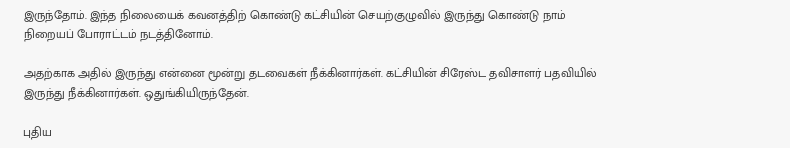இருந்தோம். இந்த நிலையைக் கவனத்திற் கொண்டு கட்சியின் செயற்குழுவில் இருந்து கொண்டு நாம் நிறையப் போராட்டம் நடத்தினோம்.

அதற்காக அதில் இருந்து என்னை மூன்று தடவைகள் நீக்கினார்கள். கட்சியின் சிரேஸ்ட தவிசாளர் பதவியில் இருந்து நீக்கினார்கள். ஒதுங்கியிருந்தேன்.

புதிய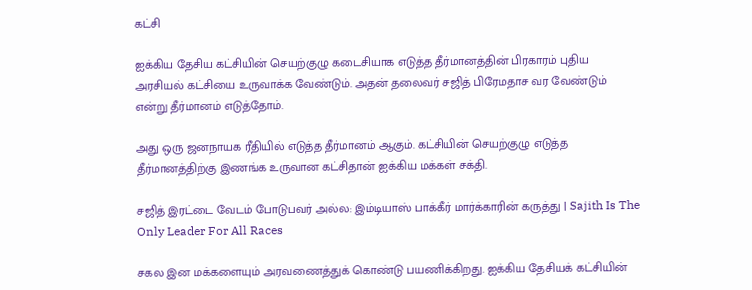கட்சி

ஐக்கிய தேசிய கட்சியின் செயற்குழு கடைசியாக எடுத்த தீர்மானத்தின் பிரகாரம் புதிய அரசியல் கட்சியை உருவாக்க வேண்டும். அதன் தலைவர் சஜித் பிரேமதாச வர வேண்டும் என்று தீர்மானம் எடுத்தோம்.

அது ஒரு ஜனநாயக ரீதியில் எடுத்த தீர்மானம் ஆகும். கட்சியின் செயற்குழு எடுத்த தீர்மானத்திற்கு இணங்க உருவான கட்சிதான் ஐக்கிய மக்கள் சக்தி.

சஜித் இரட்டை வேடம் போடுபவர் அல்ல: இம்டியாஸ் பாக்கீர் மார்க்காரின் கருத்து | Sajith Is The Only Leader For All Races

சகல இன மக்களையும் அரவணைத்துக் கொண்டு பயணிக்கிறது. ஐக்கிய தேசியக் கட்சியின்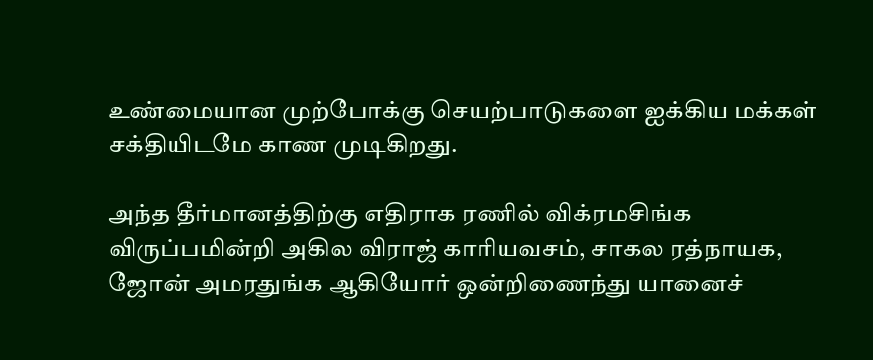உண்மையான முற்போக்கு செயற்பாடுகளை ஐக்கிய மக்கள் சக்தியிடமே காண முடிகிறது.

அந்த தீர்மானத்திற்கு எதிராக ரணில் விக்ரமசிங்க விருப்பமின்றி அகில விராஜ் காரியவசம், சாகல ரத்நாயக, ஜோன் அமரதுங்க ஆகியோர் ஒன்றிணைந்து யானைச்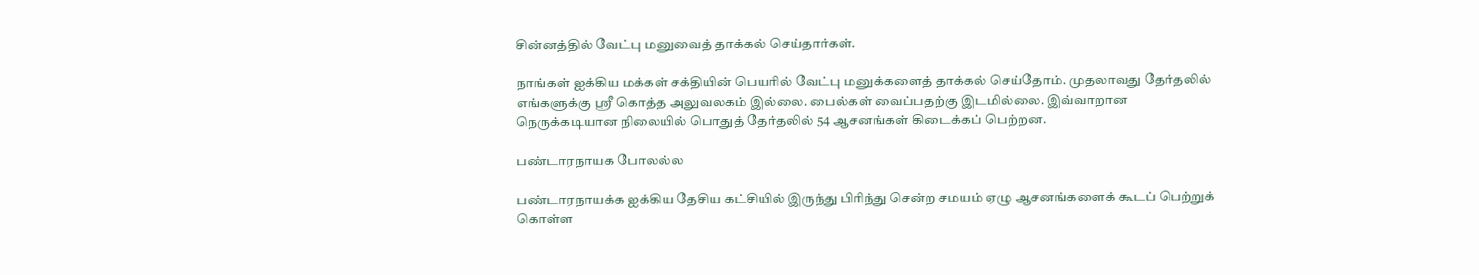சின்னத்தில் வேட்பு மனுவைத் தாக்கல் செய்தார்கள்.

நாங்கள் ஐக்கிய மக்கள் சக்தியின் பெயரில் வேட்பு மனுக்களைத் தாக்கல் செய்தோம். முதலாவது தேர்தலில் எங்களுக்கு ஸ்ரீ கொத்த அலுவலகம் இல்லை. பைல்கள் வைப்பதற்கு இடமில்லை. இவ்வாறான நெருக்கடியான நிலையில் பொதுத் தேர்தலில் 54 ஆசனங்கள் கிடைக்கப் பெற்றன.

பண்டாரநாயக போலல்ல

பண்டாரநாயக்க ஐக்கிய தேசிய கட்சியில் இருந்து பிரிந்து சென்ற சமயம் ஏழு ஆசனங்களைக் கூடப் பெற்றுக் கொள்ள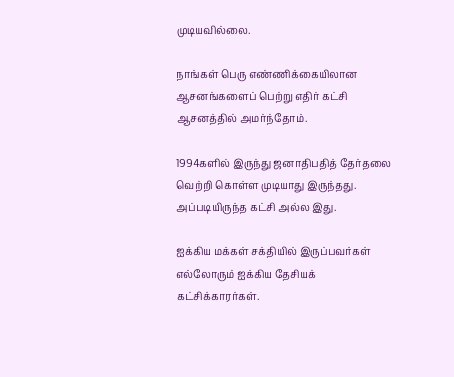முடியவில்லை.

நாங்கள் பெரு எண்ணிக்கையிலான ஆசனங்களைப் பெற்று எதிர் கட்சி ஆசனத்தில் அமர்ந்தோம்.

1994களில் இருந்து ஜனாதிபதித் தேர்தலை வெற்றி கொள்ள முடியாது இருந்தது. அப்படியிருந்த கட்சி அல்ல இது.

ஐக்கிய மக்கள் சக்தியில் இருப்பவர்கள் எல்லோரும் ஐக்கிய தேசியக் கட்சிக்காரர்கள்.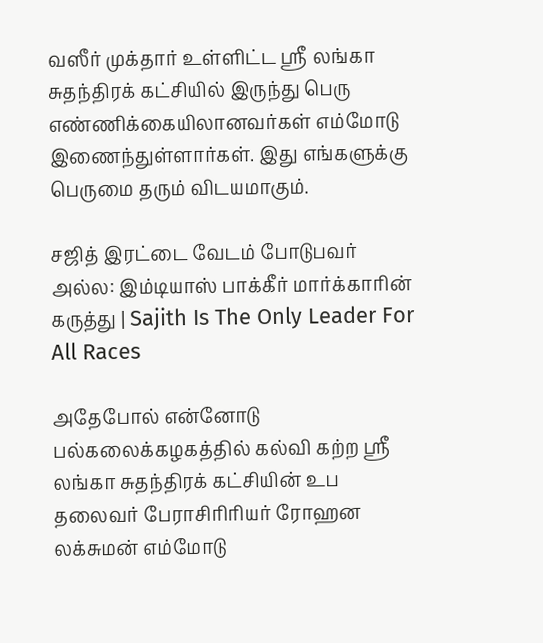வஸீர் முக்தார் உள்ளிட்ட ஸ்ரீ லங்கா சுதந்திரக் கட்சியில் இருந்து பெரு எண்ணிக்கையிலானவர்கள் எம்மோடு இணைந்துள்ளார்கள். இது எங்களுக்கு பெருமை தரும் விடயமாகும்.

சஜித் இரட்டை வேடம் போடுபவர் அல்ல: இம்டியாஸ் பாக்கீர் மார்க்காரின் கருத்து | Sajith Is The Only Leader For All Races

அதேபோல் என்னோடு பல்கலைக்கழகத்தில் கல்வி கற்ற ஸ்ரீ லங்கா சுதந்திரக் கட்சியின் உப தலைவர் பேராசிரிரியர் ரோஹன லக்சுமன் எம்மோடு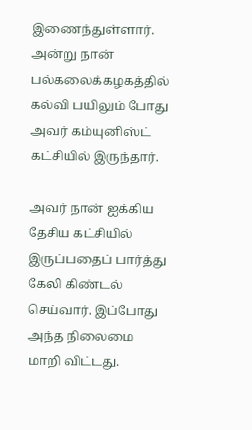இணைந்துள்ளார். அன்று நான் பல்கலைக்கழகத்தில் கல்வி பயிலும் போது அவர் கம்யுனிஸ்ட் கட்சியில் இருந்தார்.

அவர் நான் ஐக்கிய தேசிய கட்சியில் இருப்பதைப் பார்த்து கேலி கிண்டல் செய்வார். இப்போது அந்த நிலைமை மாறி விட்டது.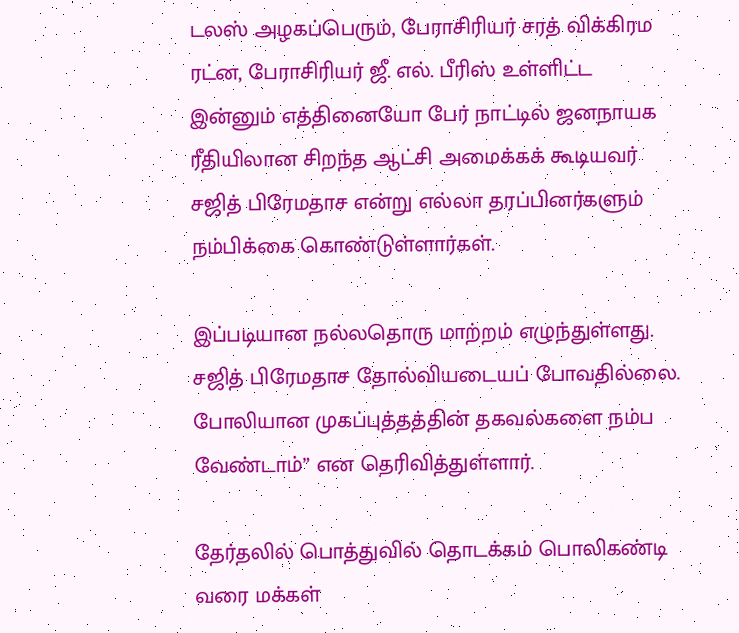டலஸ் அழகப்பெரும், பேராசிரியர் சரத் விக்கிரம ரட்ன, பேராசிரியர் ஜீ. எல். பீரிஸ் உள்ளிட்ட இன்னும் எத்தினையோ பேர் நாட்டில் ஜனநாயக ரீதியிலான சிறந்த ஆட்சி அமைக்கக் கூடியவர் சஜித் பிரேமதாச என்று எல்லா தரப்பினர்களும் நம்பிக்கை கொண்டுள்ளார்கள்.

இப்படியான நல்லதொரு மாற்றம் எழுந்துள்ளது. சஜித் பிரேமதாச தோல்வியடையப் போவதில்லை. போலியான முகப்புத்தத்தின் தகவல்களை நம்ப வேண்டாம்” என தெரிவித்துள்ளார்.

தேர்தலில் பொத்துவில் தொடக்கம் பொலிகண்டி வரை மக்கள்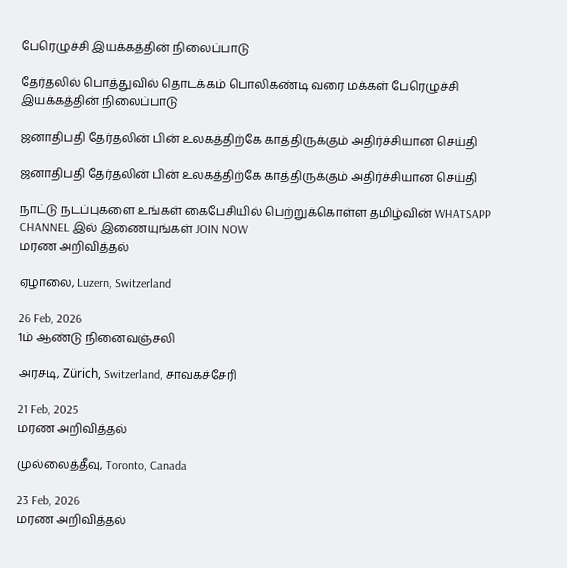பேரெழுச்சி இயக்கத்தின் நிலைப்பாடு

தேர்தலில் பொத்துவில் தொடக்கம் பொலிகண்டி வரை மக்கள் பேரெழுச்சி இயக்கத்தின் நிலைப்பாடு

ஜனாதிபதி தேர்தலின் பின் உலகத்திற்கே காத்திருக்கும் அதிர்ச்சியான செய்தி

ஜனாதிபதி தேர்தலின் பின் உலகத்திற்கே காத்திருக்கும் அதிர்ச்சியான செய்தி

நாட்டு நடப்புகளை உங்கள் கைபேசியில் பெற்றுக்கொள்ள தமிழ்வின் WHATSAPP CHANNEL இல் இணையுங்கள் JOIN NOW
மரண அறிவித்தல்

ஏழாலை, Luzern, Switzerland

26 Feb, 2026
1ம் ஆண்டு நினைவஞ்சலி

அரசடி, Zürich, Switzerland, சாவகச்சேரி

21 Feb, 2025
மரண அறிவித்தல்

முல்லைத்தீவு, Toronto, Canada

23 Feb, 2026
மரண அறிவித்தல்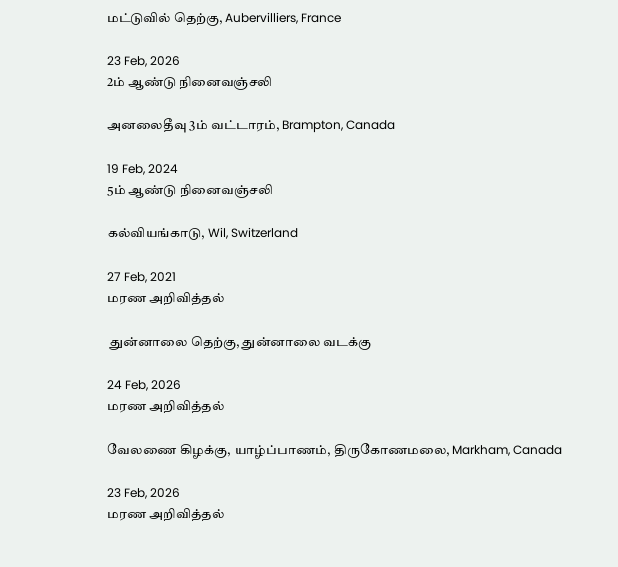மட்டுவில் தெற்கு, Aubervilliers, France

23 Feb, 2026
2ம் ஆண்டு நினைவஞ்சலி

அனலைதீவு 3ம் வட்டாரம், Brampton, Canada

19 Feb, 2024
5ம் ஆண்டு நினைவஞ்சலி

கல்வியங்காடு, Wil, Switzerland

27 Feb, 2021
மரண அறிவித்தல்

 துன்னாலை தெற்கு, துன்னாலை வடக்கு

24 Feb, 2026
மரண அறிவித்தல்

வேலணை கிழக்கு, யாழ்ப்பாணம், திருகோணமலை, Markham, Canada

23 Feb, 2026
மரண அறிவித்தல்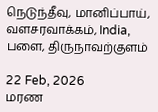நெடுந்தீவு, மானிப்பாய், வளசரவாக்கம், India, பளை, திருநாவற்குளம்

22 Feb, 2026
மரண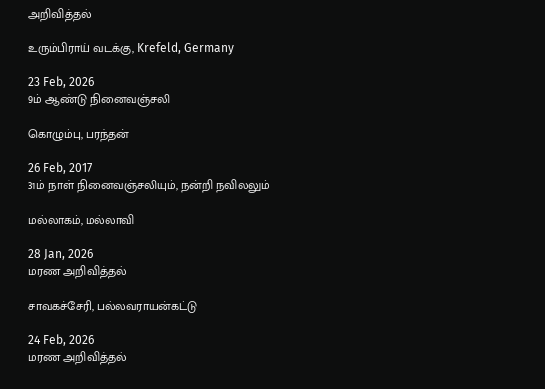அறிவித்தல்

உரும்பிராய் வடக்கு, Krefeld, Germany

23 Feb, 2026
9ம் ஆண்டு நினைவஞ்சலி

கொழும்பு, பரந்தன்

26 Feb, 2017
31ம் நாள் நினைவஞ்சலியும், நன்றி நவிலலும்

மல்லாகம், மல்லாவி

28 Jan, 2026
மரண அறிவித்தல்

சாவகச்சேரி, பல்லவராயன்கட்டு

24 Feb, 2026
மரண அறிவித்தல்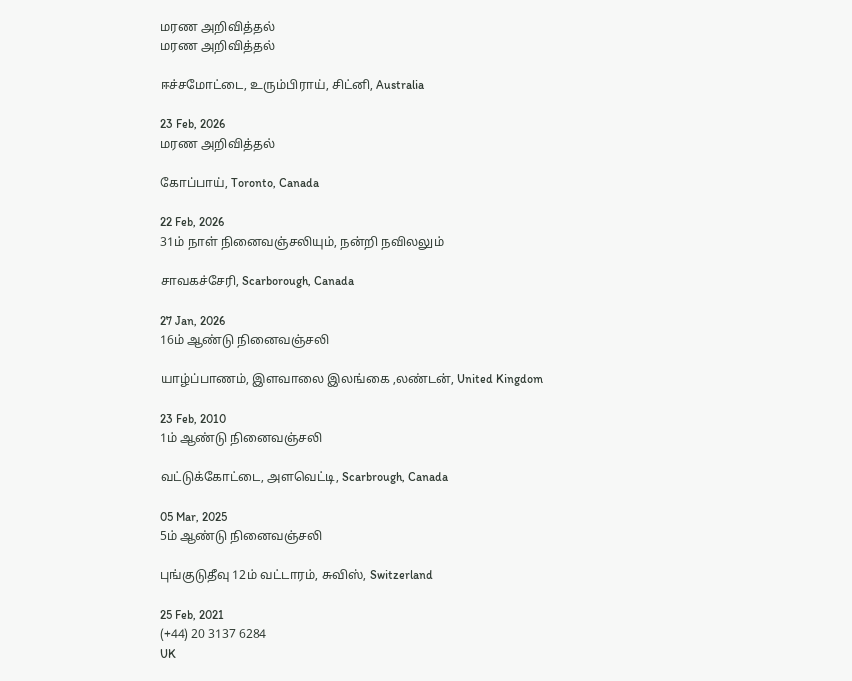மரண அறிவித்தல்
மரண அறிவித்தல்

ஈச்சமோட்டை, உரும்பிராய், சிட்னி, Australia

23 Feb, 2026
மரண அறிவித்தல்

கோப்பாய், Toronto, Canada

22 Feb, 2026
31ம் நாள் நினைவஞ்சலியும், நன்றி நவிலலும்

சாவகச்சேரி, Scarborough, Canada

27 Jan, 2026
16ம் ஆண்டு நினைவஞ்சலி

யாழ்ப்பாணம், இளவாலை இலங்கை ,லண்டன், United Kingdom

23 Feb, 2010
1ம் ஆண்டு நினைவஞ்சலி

வட்டுக்கோட்டை, அளவெட்டி, Scarbrough, Canada

05 Mar, 2025
5ம் ஆண்டு நினைவஞ்சலி

புங்குடுதீவு 12ம் வட்டாரம், சுவிஸ், Switzerland

25 Feb, 2021
(+44) 20 3137 6284
UK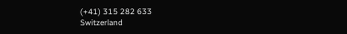(+41) 315 282 633
Switzerland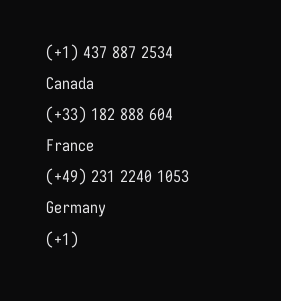(+1) 437 887 2534
Canada
(+33) 182 888 604
France
(+49) 231 2240 1053
Germany
(+1)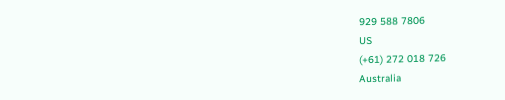929 588 7806
US
(+61) 272 018 726
Australia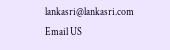lankasri@lankasri.com
Email US